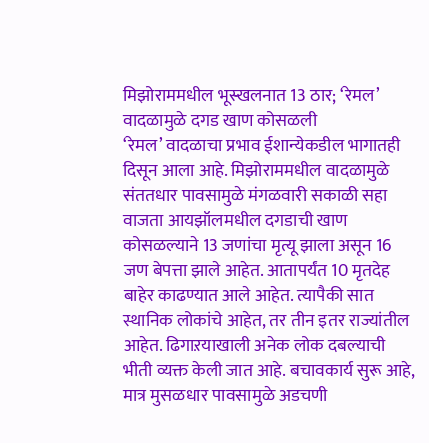मिझोराममधील भूस्खलनात 13 ठार; ‘रेमल’ वादळामुळे दगड खाण कोसळली
‘रेमल’ वादळाचा प्रभाव ईशान्येकडील भागातही दिसून आला आहे. मिझोराममधील वादळामुळे संततधार पावसामुळे मंगळवारी सकाळी सहा वाजता आयझॉलमधील दगडाची खाण कोसळल्याने 13 जणांचा मृत्यू झाला असून 16 जण बेपत्ता झाले आहेत. आतापर्यंत 10 मृतदेह बाहेर काढण्यात आले आहेत. त्यापैकी सात स्थानिक लोकांचे आहेत, तर तीन इतर राज्यांतील आहेत. ढिगाऱयाखाली अनेक लोक दबल्याची भीती व्यक्त केली जात आहे. बचावकार्य सुरू आहे, मात्र मुसळधार पावसामुळे अडचणी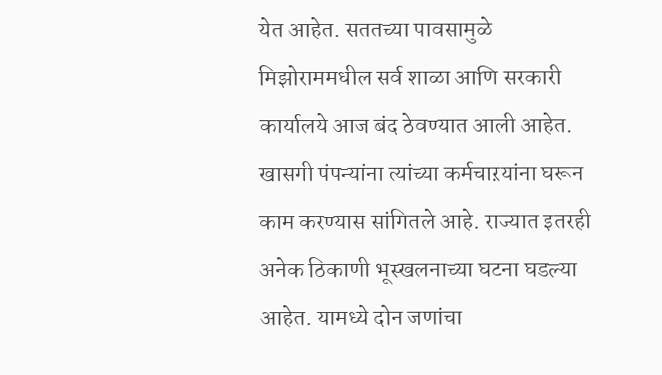येत आहेत. सततच्या पावसामुळे मिझोराममधील सर्व शाळा आणि सरकारी कार्यालये आज बंद ठेवण्यात आली आहेत. खासगी पंपन्यांना त्यांच्या कर्मचाऱयांना घरून काम करण्यास सांगितले आहे. राज्यात इतरही अनेक ठिकाणी भूस्खलनाच्या घटना घडल्या आहेत. यामध्ये दोन जणांचा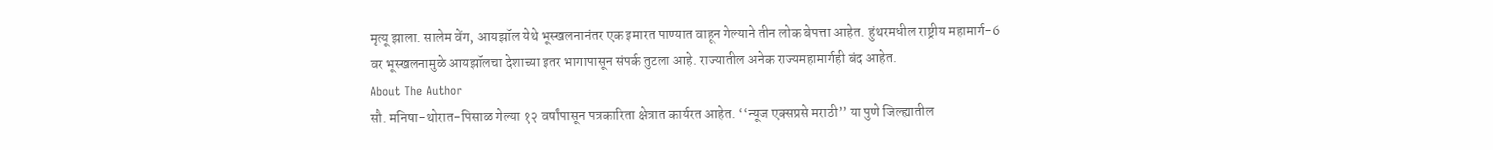मृत्यू झाला. सालेम वेंग, आयझॉल येथे भूस्खलनानंतर एक इमारत पाण्यात वाहून गेल्याने तीन लोक बेपत्ता आहेत. हुंथरमधील राष्ट्रीय महामार्ग-6 वर भूस्खलनामुळे आयझॉलचा देशाच्या इतर भागापासून संपर्क तुटला आहे. राज्यातील अनेक राज्यमहामार्गही बंद आहेत.
About The Author
सौ. मनिषा-थोरात-पिसाळ गेल्या १२ वर्षांपासून पत्रकारिता क्षेत्रात कार्यरत आहेत. ‘‘न्यूज एक्सप्रसे मराठी’’ या पुणे जिल्ह्यातील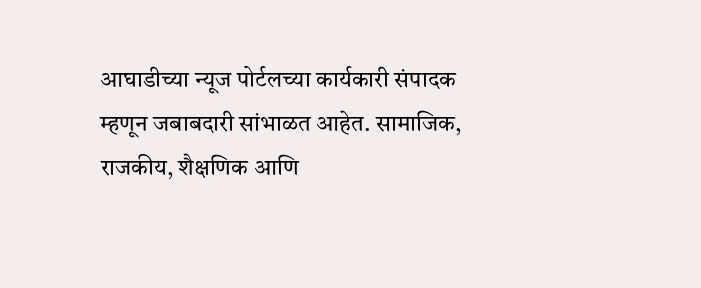आघाडीच्या न्यूज पोर्टलच्या कार्यकारी संपादक म्हणून जबाबदारी सांभाळत आहेत. सामाजिक, राजकीय, शैक्षणिक आणि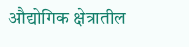औद्योगिक क्षेत्रातील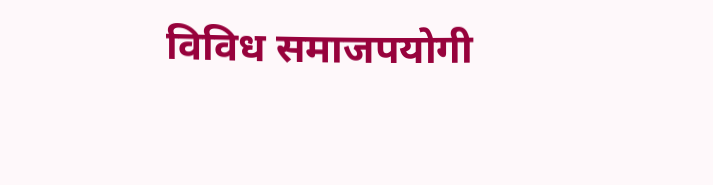विविध समाजपयोगी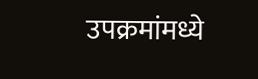उपक्रमांमध्ये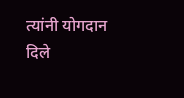त्यांनी योगदान दिले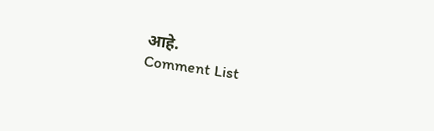आहे.
Comment List